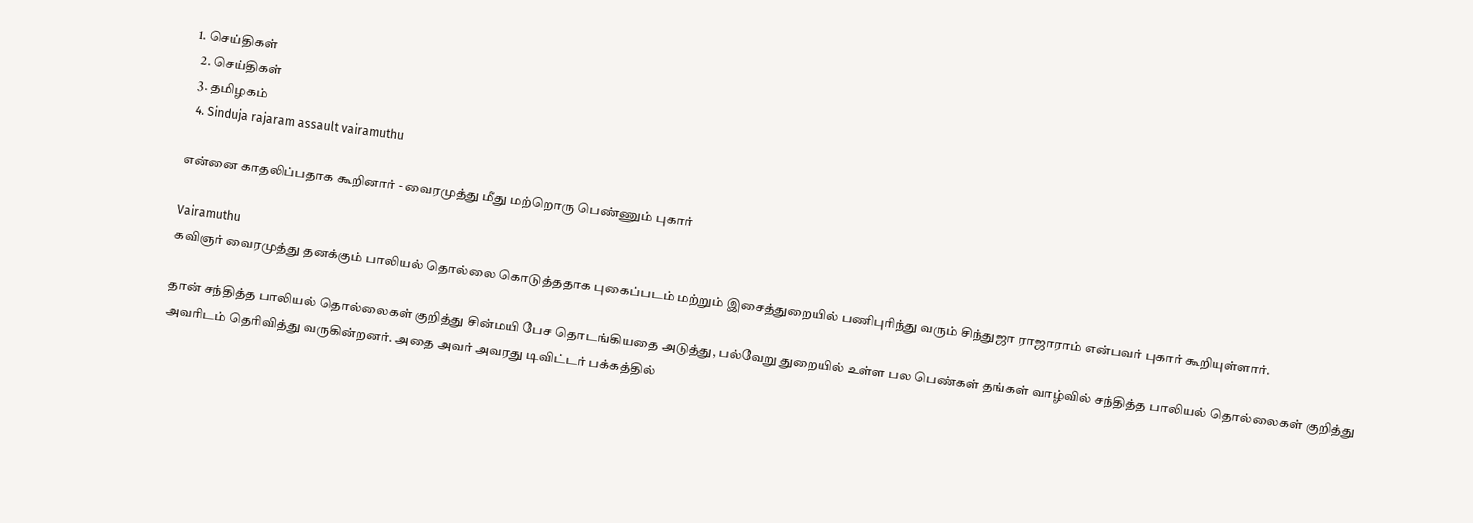1. செய்திகள்
  2. செய்திகள்
  3. த‌மிழக‌ம்
  4. Sinduja rajaram assault vairamuthu

என்னை காதலிப்பதாக கூறினார் - வைரமுத்து மீது மற்றொரு பெண்ணும் புகார்

Vairamuthu
கவிஞர் வைரமுத்து தனக்கும் பாலியல் தொல்லை கொடுத்ததாக புகைப்படம் மற்றும் இசைத்துறையில் பணிபுரிந்து வரும் சிந்துஜா ராஜாராம் என்பவர் புகார் கூறியுள்ளார்.

தான் சந்தித்த பாலியல் தொல்லைகள் குறித்து சின்மயி பேச தொடங்கியதை அடுத்து, பல்வேறு துறையில் உள்ள பல பெண்கள் தங்கள் வாழ்வில் சந்தித்த பாலியல் தொல்லைகள் குறித்து அவரிடம் தெரிவித்து வருகின்றனர். அதை அவர் அவரது டிவிட்டர் பக்கத்தில்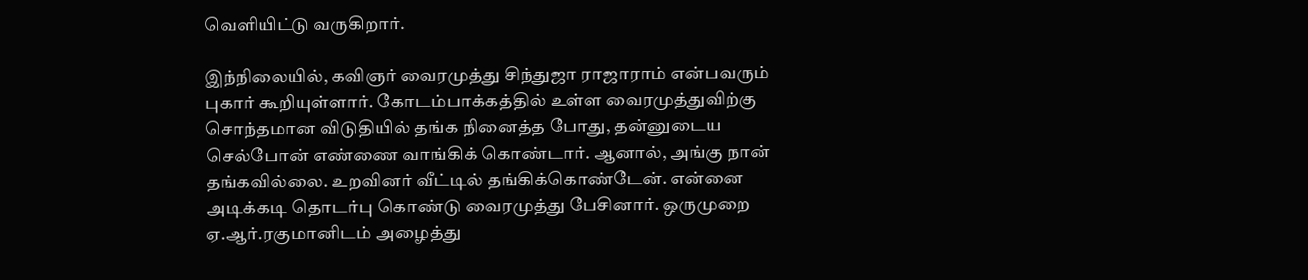வெளியிட்டு வருகிறார்.

இந்நிலையில், கவிஞர் வைரமுத்து சிந்துஜா ராஜாராம் என்பவரும் புகார் கூறியுள்ளார். கோடம்பாக்கத்தில் உள்ள வைரமுத்துவிற்கு சொந்தமான விடுதியில் தங்க நினைத்த போது, தன்னுடைய செல்போன் எண்ணை வாங்கிக் கொண்டார். ஆனால், அங்கு நான் தங்கவில்லை. உறவினர் வீட்டில் தங்கிக்கொண்டேன். என்னை அடிக்கடி தொடர்பு கொண்டு வைரமுத்து பேசினார். ஒருமுறை ஏ.ஆர்.ரகுமானிடம் அழைத்து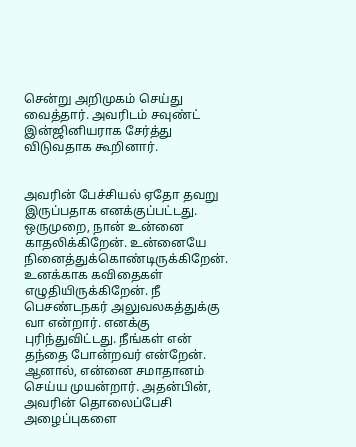சென்று அறிமுகம் செய்து வைத்தார். அவரிடம் சவுண்ட் இன்ஜினியராக சேர்த்து விடுவதாக கூறினார்.


அவரின் பேச்சியல் ஏதோ தவறு இருப்பதாக எனக்குப்பட்டது. ஒருமுறை, நான் உன்னை காதலிக்கிறேன். உன்னையே நினைத்துக்கொண்டிருக்கிறேன். உனக்காக கவிதைகள் எழுதியிருக்கிறேன். நீ பெசண்டநகர் அலுவலகத்துக்கு வா என்றார். எனக்கு புரிந்துவிட்டது. நீங்கள் என் தந்தை போன்றவர் என்றேன். ஆனால், என்னை சமாதானம் செய்ய முயன்றார். அதன்பின், அவரின் தொலைப்பேசி அழைப்புகளை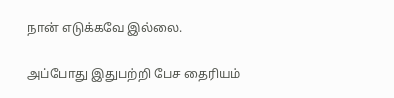நான் எடுக்கவே இல்லை.

அப்போது இதுபற்றி பேச தைரியம்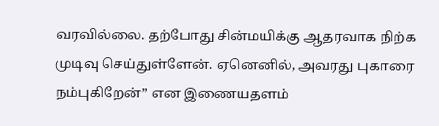வரவில்லை. தற்போது சின்மயிக்கு ஆதரவாக நிற்க முடிவு செய்துள்ளேன். ஏனெனில், அவரது புகாரை நம்புகிறேன்” என இணையதளம்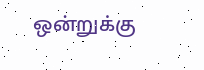ஒன்றுக்கு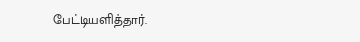பேட்டியளித்தார்.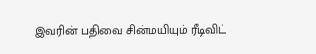இவரின் பதிவை சின்மயியும் ரீடிவிட்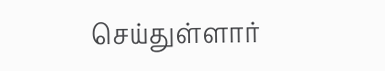செய்துள்ளார்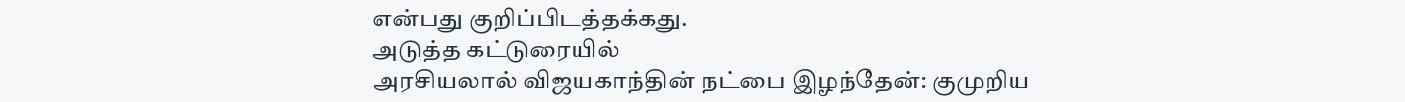என்பது குறிப்பிடத்தக்கது.
அடுத்த கட்டுரையில்
அரசியலால் விஜயகாந்தின் நட்பை இழந்தேன்: குமுறிய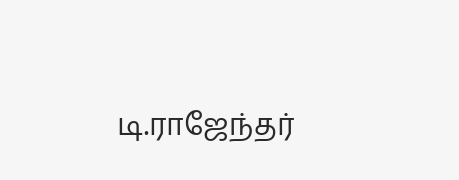டி.ராஜேந்தர்